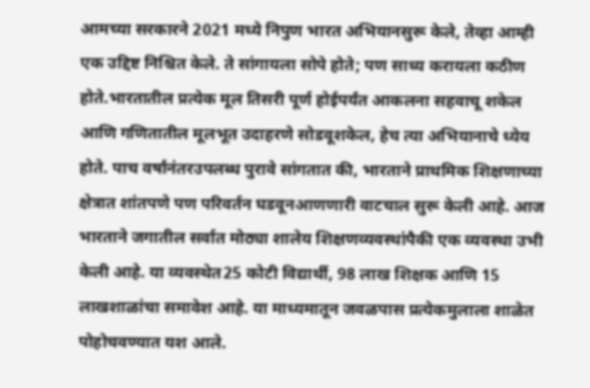आमच्या सरकारने 2021 मध्ये निपुण भारत अभियानसुरू केले, तेव्हा आम्ही एक उद्दिष्ट निश्चित केले. ते सांगायला सोपे होते; पण साध्य करायला कठीण होते.भारतातील प्रत्येक मूल तिसरी पूर्ण होईपर्यंत आकलना सहवाचू शकेल आणि गणितातील मूलभूत उदाहरणे सोडवूशकेल, हेच त्या अभियानाचे ध्येय होते. पाच वर्षांनंतरउपलब्ध पुरावे सांगतात की, भारताने प्राथमिक शिक्षणाच्या क्षेत्रात शांतपणे पण परिवर्तन घडवूनआणणारी वाटचाल सुरू केली आहे. आज भारताने जगातील सर्वात मोठ्या शालेय शिक्षणव्यवस्थांपैकी एक व्यवस्था उभी केली आहे. या व्यवस्थेत25 कोटी विद्यार्थी, 98 लाख शिक्षक आणि 15 लाखशाळांचा समावेश आहे. या माध्यमातून जवळपास प्रत्येकमुलाला शाळेत पोहोचवण्यात यश आले.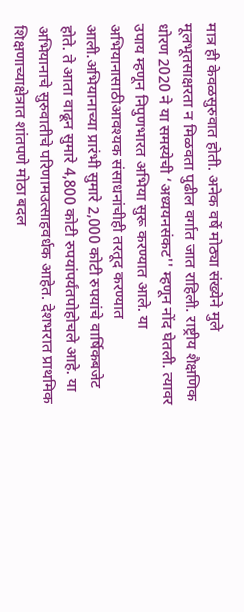मात्र ही केवळसुरुवात होती. अनेक वर्षे मोठ्या संख्येने मुले मूलभूतसाक्षरता न मिळवता पुढील वर्गात जात राहिली. राष्ट्रीय शैक्षणिक धोरण 2020 ने या समस्येची ‘अध्ययनसंकट'' म्हणून नोंद घेतली. त्यावर उपाय म्हणून निपुणभारत अभिया सुरू करण्यात आले. या अभियानासाठीआवश्यक संसाधनांचीही तरतूद करण्यात आली.अभियानाच्या प्रारंभी सुमारे 2,000 कोटी रुपयांचे वार्षिकबजेट होते. ते आता वाढून सुमारे 4,800 कोटी रुपयांपर्यंतपोहोचले आहे. या अभियानाचे सुरुवातीचे परिणामउत्साहवर्धक आहेत. देशभरात प्राथमिक शिक्षणाच्याक्षेत्रात शांतपणे मोठा बदल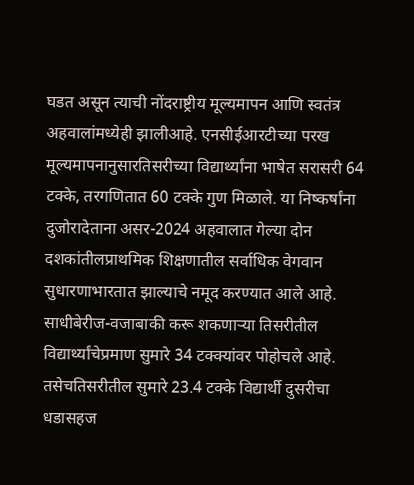घडत असून त्याची नोंदराष्ट्रीय मूल्यमापन आणि स्वतंत्र अहवालांमध्येही झालीआहे. एनसीईआरटीच्या परख मूल्यमापनानुसारतिसरीच्या विद्यार्थ्यांना भाषेत सरासरी 64 टक्के, तरगणितात 60 टक्के गुण मिळाले. या निष्कर्षांना दुजोरादेताना असर-2024 अहवालात गेल्या दोन दशकांतीलप्राथमिक शिक्षणातील सर्वाधिक वेगवान सुधारणाभारतात झाल्याचे नमूद करण्यात आले आहे. साधीबेरीज-वजाबाकी करू शकणाऱ्या तिसरीतील विद्यार्थ्यांचेप्रमाण सुमारे 34 टक्क्यांवर पोहोचले आहे. तसेचतिसरीतील सुमारे 23.4 टक्के विद्यार्थी दुसरीचा धडासहज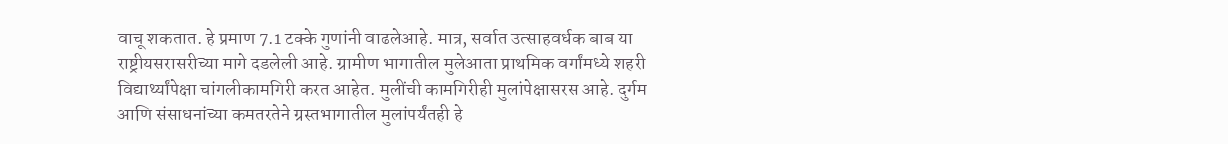वाचू शकतात. हे प्रमाण 7.1 टक्के गुणांनी वाढलेआहे. मात्र, सर्वात उत्साहवर्धक बाब या राष्ट्रीयसरासरीच्या मागे दडलेली आहे. ग्रामीण भागातील मुलेआता प्राथमिक वर्गांमध्ये शहरी विद्यार्थ्यांपेक्षा चांगलीकामगिरी करत आहेत. मुलींची कामगिरीही मुलांपेक्षासरस आहे. दुर्गम आणि संसाधनांच्या कमतरतेने ग्रस्तभागातील मुलांपर्यंतही हे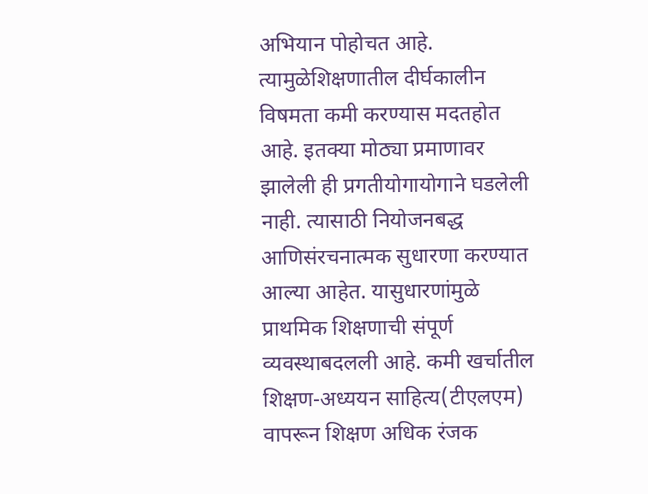अभियान पोहोचत आहे. त्यामुळेशिक्षणातील दीर्घकालीन विषमता कमी करण्यास मदतहोत आहे. इतक्या मोठ्या प्रमाणावर झालेली ही प्रगतीयोगायोगाने घडलेली नाही. त्यासाठी नियोजनबद्ध आणिसंरचनात्मक सुधारणा करण्यात आल्या आहेत. यासुधारणांमुळे प्राथमिक शिक्षणाची संपूर्ण व्यवस्थाबदलली आहे. कमी खर्चातील शिक्षण-अध्ययन साहित्य(टीएलएम) वापरून शिक्षण अधिक रंजक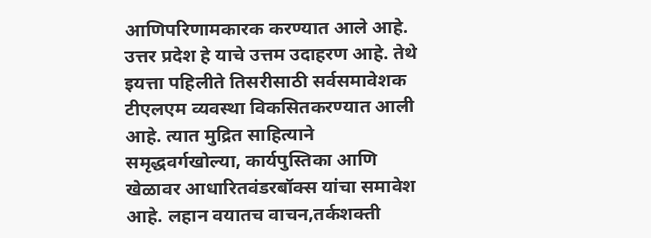आणिपरिणामकारक करण्यात आले आहे. उत्तर प्रदेश हे याचे उत्तम उदाहरण आहे. तेथे इयत्ता पहिलीते तिसरीसाठी सर्वसमावेशक टीएलएम व्यवस्था विकसितकरण्यात आली आहे. त्यात मुद्रित साहित्याने समृद्धवर्गखोल्या, कार्यपुस्तिका आणि खेळावर आधारितवंडरबॉक्स यांचा समावेश आहे. लहान वयातच वाचन,तर्कशक्ती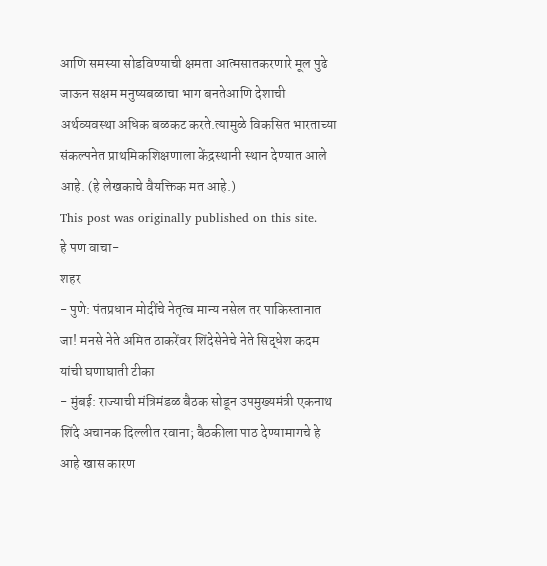आणि समस्या सोडविण्याची क्षमता आत्मसातकरणारे मूल पुढे जाऊन सक्षम मनुष्यबळाचा भाग बनतेआणि देशाची अर्थव्यवस्था अधिक बळकट करते.त्यामुळे विकसित भारताच्या संकल्पनेत प्राथमिकशिक्षणाला केंद्रस्थानी स्थान देण्यात आले आहे. (हे लेखकाचे वैयक्तिक मत आहे.)
This post was originally published on this site.
हे पण वाचा-
शहर
- पुणे: पंतप्रधान मोदींचे नेतृत्व मान्य नसेल तर पाकिस्तानात जा! मनसे नेते अमित ठाकरेंवर शिंदेसेनेचे नेते सिद्धेश कदम यांची घणाघाती टीका
- मुंबई: राज्याची मंत्रिमंडळ बैठक सोडून उपमुख्यमंत्री एकनाथ शिंदे अचानक दिल्लीत रवाना; बैठकीला पाठ देण्यामागचे हे आहे खास कारण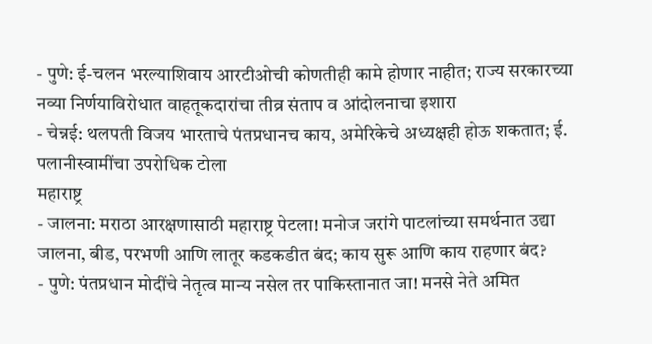- पुणे: ई-चलन भरल्याशिवाय आरटीओची कोणतीही कामे होणार नाहीत; राज्य सरकारच्या नव्या निर्णयाविरोधात वाहतूकदारांचा तीव्र संताप व आंदोलनाचा इशारा
- चेन्नई: थलपती विजय भारताचे पंतप्रधानच काय, अमेरिकेचे अध्यक्षही होऊ शकतात; ई. पलानीस्वामींचा उपरोधिक टोला
महाराष्ट्र
- जालना: मराठा आरक्षणासाठी महाराष्ट्र पेटला! मनोज जरांगे पाटलांच्या समर्थनात उद्या जालना, बीड, परभणी आणि लातूर कडकडीत बंद; काय सुरू आणि काय राहणार बंद?
- पुणे: पंतप्रधान मोदींचे नेतृत्व मान्य नसेल तर पाकिस्तानात जा! मनसे नेते अमित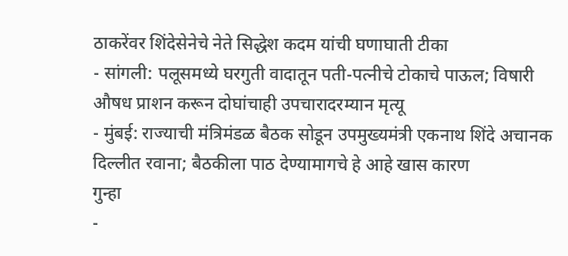ठाकरेंवर शिंदेसेनेचे नेते सिद्धेश कदम यांची घणाघाती टीका
- सांगली: पलूसमध्ये घरगुती वादातून पती-पत्नीचे टोकाचे पाऊल; विषारी औषध प्राशन करून दोघांचाही उपचारादरम्यान मृत्यू
- मुंबई: राज्याची मंत्रिमंडळ बैठक सोडून उपमुख्यमंत्री एकनाथ शिंदे अचानक दिल्लीत रवाना; बैठकीला पाठ देण्यामागचे हे आहे खास कारण
गुन्हा
-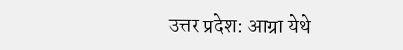उत्तर प्रदेश: आग्रा येथे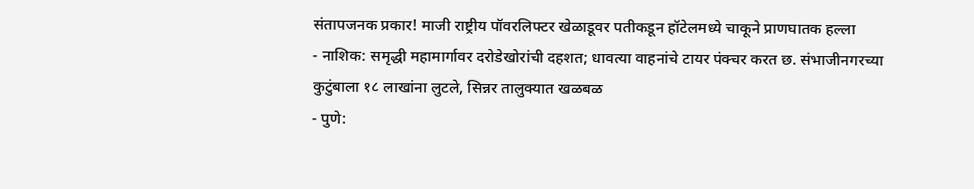संतापजनक प्रकार! माजी राष्ट्रीय पॉवरलिफ्टर खेळाडूवर पतीकडून हॉटेलमध्ये चाकूने प्राणघातक हल्ला
- नाशिक: समृद्धी महामार्गावर दरोडेखोरांची दहशत; धावत्या वाहनांचे टायर पंक्चर करत छ. संभाजीनगरच्या कुटुंबाला १८ लाखांना लुटले, सिन्नर तालुक्यात खळबळ
- पुणे: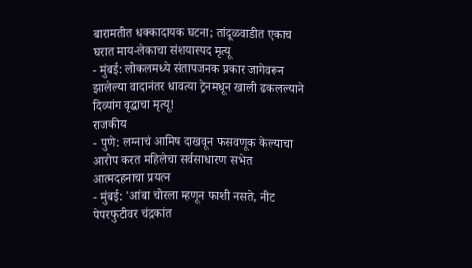बारामतीत धक्कादायक घटना; तांदूळवाडीत एकाच घरात माय-लेकाचा संशयास्पद मृत्यू
- मुंबई: लोकलमध्ये संतापजनक प्रकार जागेवरून झालेल्या वादानंतर धावत्या ट्रेनमधून खाली ढकलल्याने दिव्यांग वृद्धाचा मृत्यू!
राजकीय
- पुणे: लग्नाचं आमिष दाखवून फसवणूक केल्याचा आरोप करत महिलेचा सर्वसाधारण सभेत आत्मदहनाचा प्रयत्न
- मुंबई: 'आंबा चोरला म्हणून फाशी नसते, नीट पेपरफुटीवर चंद्रकांत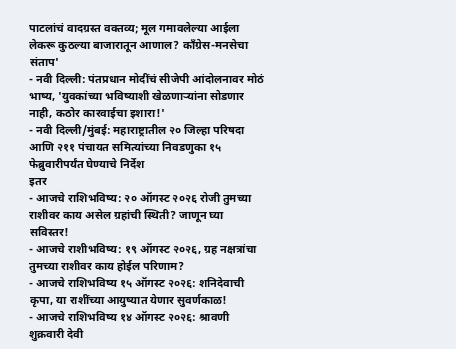पाटलांचं वादग्रस्त वक्तव्य; मूल गमावलेल्या आईला लेकरू कुठल्या बाजारातून आणाल? काँग्रेस-मनसेचा संताप'
- नवी दिल्ली: पंतप्रधान मोदींचं सीजेपी आंदोलनावर मोठं भाष्य, 'युवकांच्या भविष्याशी खेळणाऱ्यांना सोडणार नाही, कठोर कारवाईचा इशारा!'
- नवी दिल्ली/मुंबई: महाराष्ट्रातील २० जिल्हा परिषदा आणि २११ पंचायत समित्यांच्या निवडणुका १५ फेब्रुवारीपर्यंत घेण्याचे निर्देश
इतर
- आजचे राशिभविष्य: २० ऑगस्ट २०२६ रोजी तुमच्या राशीवर काय असेल ग्रहांची स्थिती? जाणून घ्या सविस्तर!
- आजचे राशीभविष्य: १९ ऑगस्ट २०२६, ग्रह नक्षत्रांचा तुमच्या राशीवर काय होईल परिणाम?
- आजचे राशिभविष्य १५ ऑगस्ट २०२६: शनिदेवाची कृपा, या राशींच्या आयुष्यात येणार सुवर्णकाळ!
- आजचे राशिभविष्य १४ ऑगस्ट २०२६: श्रावणी शुक्रवारी देवी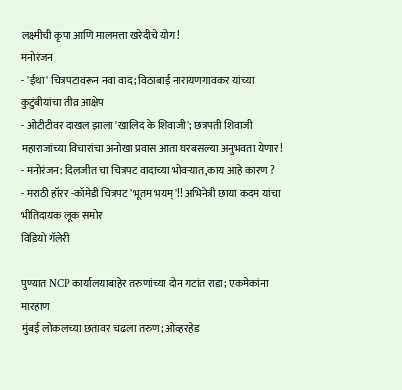लक्ष्मीची कृपा आणि मालमत्ता खरेदीचे योग!
मनोरंजन
- 'ईथा' चित्रपटावरून नवा वाद; विठाबाई नारायणगावकर यांच्या कुटुंबीयांचा तीव्र आक्षेप
- ओटीटीवर दाखल झाला 'खालिद के शिवाजी'; छत्रपती शिवाजी महाराजांच्या विचारांचा अनोखा प्रवास आता घरबसल्या अनुभवता येणार!
- मनोरंजन: दिलजीत चा चित्रपट वादाच्या भोवऱ्यात,काय आहे कारण ?
- मराठी हॉरर -कॉमेडी चित्रपट 'भूतम भयम्'!! अभिनेत्री छाया कदम यांचा भीतिदायक लूक समोर
विडियो गॅलेरी

पुण्यात NCP कार्यालयाबाहेर तरुणांच्या दोन गटांत राडा; एकमेकांना मारहाण
मुंबई लोकलच्या छतावर चढला तरुण; ओव्हरहेड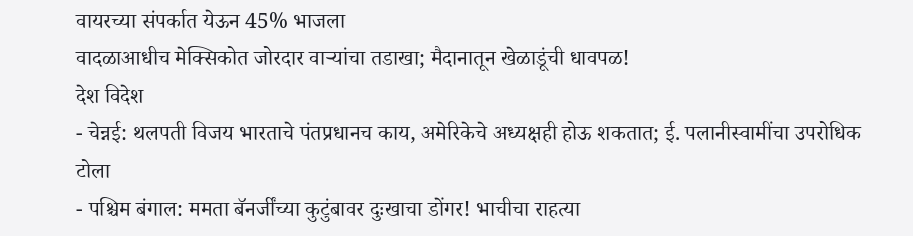वायरच्या संपर्कात येऊन 45% भाजला
वादळाआधीच मेक्सिकोत जोरदार वाऱ्यांचा तडाखा; मैदानातून खेळाडूंची धावपळ!
देश विदेश
- चेन्नई: थलपती विजय भारताचे पंतप्रधानच काय, अमेरिकेचे अध्यक्षही होऊ शकतात; ई. पलानीस्वामींचा उपरोधिक टोला
- पश्चिम बंगाल: ममता बॅनर्जींच्या कुटुंबावर दुःखाचा डोंगर! भाचीचा राहत्या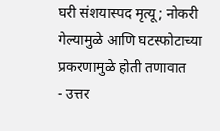घरी संशयास्पद मृत्यू; नोकरी गेल्यामुळे आणि घटस्फोटाच्या प्रकरणामुळे होती तणावात
- उत्तर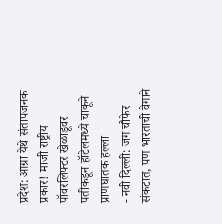प्रदेश: आग्रा येथे संतापजनक प्रकार! माजी राष्ट्रीय पॉवरलिफ्टर खेळाडूवर पतीकडून हॉटेलमध्ये चाकूने प्राणघातक हल्ला
- नवी दिल्ली: जग चौफेर संकटात, पण भारताची वेगाने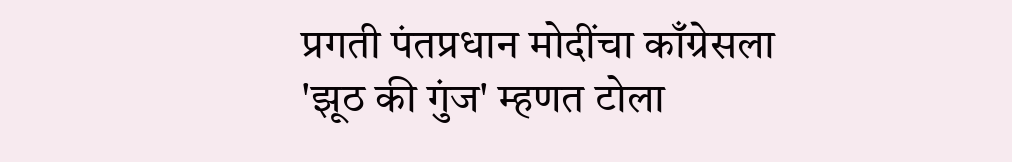प्रगती पंतप्रधान मोदींचा काँग्रेसला 'झूठ की गुंज' म्हणत टोला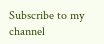Subscribe to my channel